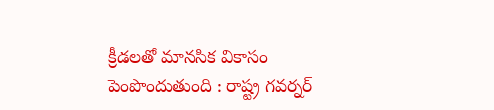క్రీడలతో మానసిక వికాసం పెంపొందుతుంది : రాష్ట్ర గవర్నర్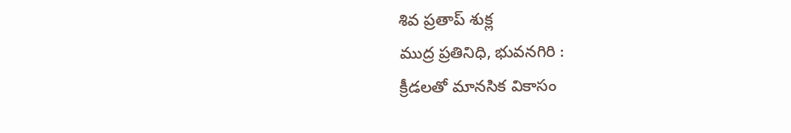శివ ప్రతాప్ శుక్ల
ముద్ర ప్రతినిధి, భువనగిరి :
క్రీడలతో మానసిక వికాసం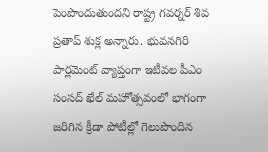పెంపొందుతుందని రాష్ట్ర గవర్నర్ శివ ప్రతాప్ శుక్ల అన్నారు. భువనగిరి పార్లమెంట్ వ్యాప్తంగా ఇటీవల పీఎం సంసద్ ఖేల్ మహోత్సవంలో భాగంగా జరిగిన క్రీడా పోటీల్లో గెలుపొందిన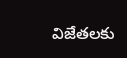విజేతలకు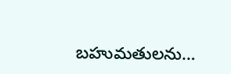బహుమతులను…